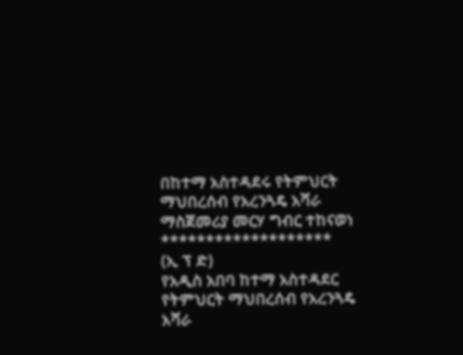በከተማ አስተዳደሩ የትምህርት ማህበረሰብ የአረንጓዴ አሻራ ማስጀመሪያ መርሃ ግብር ተከናወነ
*******************
(ኢ ፕ ድ)
የአዲስ አበባ ከተማ አስተዳደር የትምህርት ማህበረሰብ የአረንጓዴ አሻራ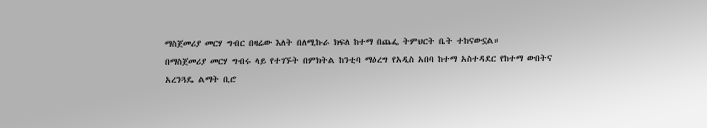ማስጀመሪያ መርሃ ግብር በዛሬው እለት በለሚኩራ ክፍለ ከተማ በጨፌ ትምህርት ቤት ተከናውኗል።
በማስጀመሪያ መርሃ ግብሩ ላይ የተገኙት በምክትል ከንቲባ ማዕረግ የአዲስ አበባ ከተማ አስተዳደር የከተማ ውበትና አረንጓዴ ልማት ቢሮ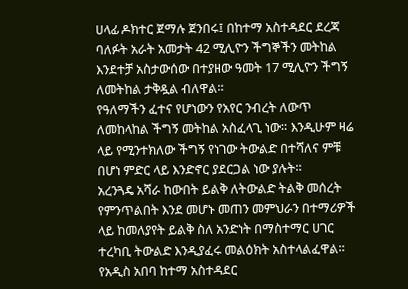ሀላፊ ዶክተር ጀማሉ ጀንበሩ፤ በከተማ አስተዳደር ደረጃ ባለፉት አራት አመታት 42 ሚሊዮን ችግኞችን መትከል እንደተቻ አስታውሰው በተያዘው ዓመት 17 ሚሊዮን ችግኝ ለመትከል ታቅዷል ብለዋል።
የዓለማችን ፈተና የሆነውን የአየር ንብረት ለውጥ ለመከላከል ችግኝ መትከል አስፈላጊ ነው። እንዲሁም ዛሬ ላይ የሚንተክለው ችግኝ የነገው ትውልድ በተሻለና ምቹ በሆነ ምድር ላይ እንድኖር ያደርጋል ነው ያሉት።
አረንጓዴ አሻራ ከውበት ይልቅ ለትውልድ ትልቅ መሰረት የምንጥልበት እንደ መሆኑ መጠን መምህራን በተማሪዎች ላይ ከመለያየት ይልቅ ስለ አንድነት በማስተማር ሀገር ተረካቢ ትውልድ እንዲያፈሩ መልዕክት አስተላልፈዋል።
የአዲስ አበባ ከተማ አስተዳደር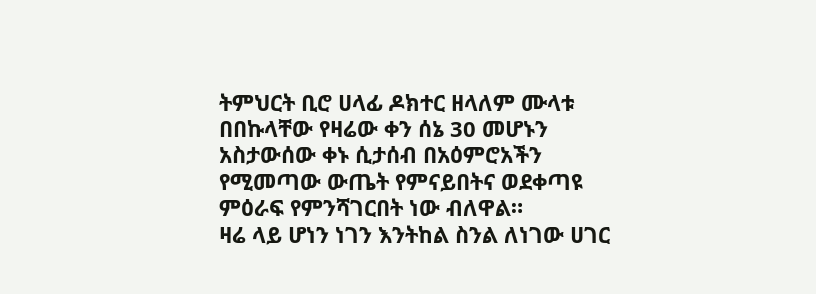ትምህርት ቢሮ ሀላፊ ዶክተር ዘላለም ሙላቱ በበኩላቸው የዛሬው ቀን ሰኔ 30 መሆኑን አስታውሰው ቀኑ ሲታሰብ በአዕምሮአችን የሚመጣው ውጤት የምናይበትና ወደቀጣዩ ምዕራፍ የምንሻገርበት ነው ብለዋል።
ዛሬ ላይ ሆነን ነገን እንትከል ስንል ለነገው ሀገር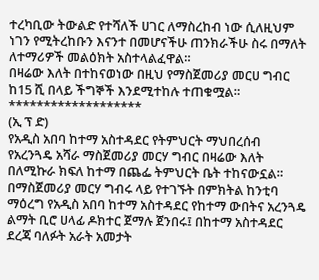ተረካቢው ትውልድ የተሻለች ሀገር ለማስረከብ ነው ሲለዚህም ነገን የሚትረከቡን እናንተ በመሆናችሁ ጠንክራችሁ ስሩ በማለት ለተማሪዎች መልዕክት አስተላልፈዋል።
በዛሬው እለት በተከናወነው በዚህ የማስጀመሪያ መርሀ ግብር ከ15 ሺ በላይ ችግኞች እንደሚተከሉ ተጠቁሟል።
*******************
(ኢ ፕ ድ)
የአዲስ አበባ ከተማ አስተዳደር የትምህርት ማህበረሰብ የአረንጓዴ አሻራ ማስጀመሪያ መርሃ ግብር በዛሬው እለት በለሚኩራ ክፍለ ከተማ በጨፌ ትምህርት ቤት ተከናውኗል።
በማስጀመሪያ መርሃ ግብሩ ላይ የተገኙት በምክትል ከንቲባ ማዕረግ የአዲስ አበባ ከተማ አስተዳደር የከተማ ውበትና አረንጓዴ ልማት ቢሮ ሀላፊ ዶክተር ጀማሉ ጀንበሩ፤ በከተማ አስተዳደር ደረጃ ባለፉት አራት አመታት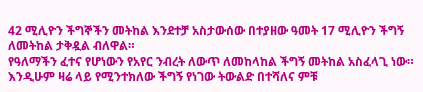42 ሚሊዮን ችግኞችን መትከል እንደተቻ አስታውሰው በተያዘው ዓመት 17 ሚሊዮን ችግኝ ለመትከል ታቅዷል ብለዋል።
የዓለማችን ፈተና የሆነውን የአየር ንብረት ለውጥ ለመከላከል ችግኝ መትከል አስፈላጊ ነው። እንዲሁም ዛሬ ላይ የሚንተክለው ችግኝ የነገው ትውልድ በተሻለና ምቹ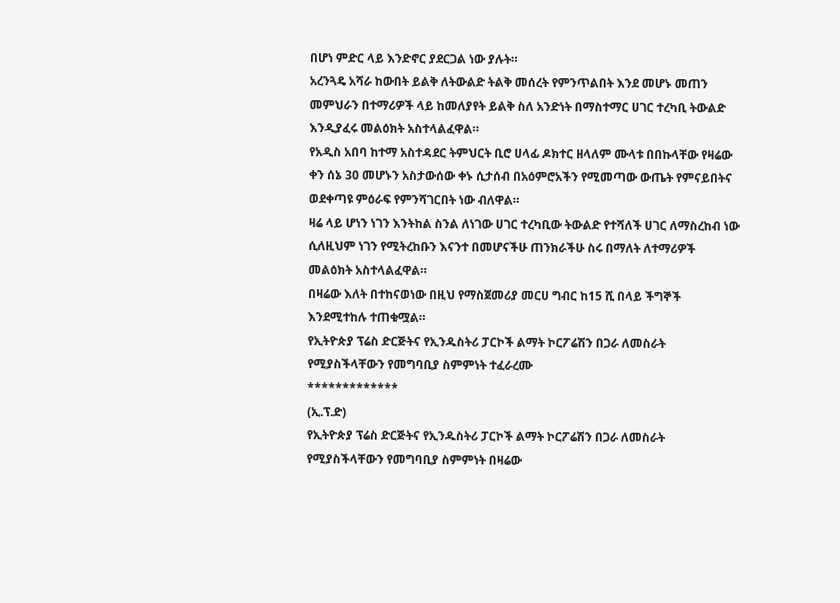በሆነ ምድር ላይ እንድኖር ያደርጋል ነው ያሉት።
አረንጓዴ አሻራ ከውበት ይልቅ ለትውልድ ትልቅ መሰረት የምንጥልበት እንደ መሆኑ መጠን መምህራን በተማሪዎች ላይ ከመለያየት ይልቅ ስለ አንድነት በማስተማር ሀገር ተረካቢ ትውልድ እንዲያፈሩ መልዕክት አስተላልፈዋል።
የአዲስ አበባ ከተማ አስተዳደር ትምህርት ቢሮ ሀላፊ ዶክተር ዘላለም ሙላቱ በበኩላቸው የዛሬው ቀን ሰኔ 30 መሆኑን አስታውሰው ቀኑ ሲታሰብ በአዕምሮአችን የሚመጣው ውጤት የምናይበትና ወደቀጣዩ ምዕራፍ የምንሻገርበት ነው ብለዋል።
ዛሬ ላይ ሆነን ነገን እንትከል ስንል ለነገው ሀገር ተረካቢው ትውልድ የተሻለች ሀገር ለማስረከብ ነው ሲለዚህም ነገን የሚትረከቡን እናንተ በመሆናችሁ ጠንክራችሁ ስሩ በማለት ለተማሪዎች መልዕክት አስተላልፈዋል።
በዛሬው እለት በተከናወነው በዚህ የማስጀመሪያ መርሀ ግብር ከ15 ሺ በላይ ችግኞች እንደሚተከሉ ተጠቁሟል።
የኢትዮጵያ ፕሬስ ድርጅትና የኢንዱስትሪ ፓርኮች ልማት ኮርፖሬሽን በጋራ ለመስራት የሚያስችላቸውን የመግባቢያ ስምምነት ተፈራረሙ
*************
(ኢ.ፕ.ድ)
የኢትዮጵያ ፕሬስ ድርጅትና የኢንዱስትሪ ፓርኮች ልማት ኮርፖሬሽን በጋራ ለመስራት የሚያስችላቸውን የመግባቢያ ስምምነት በዛሬው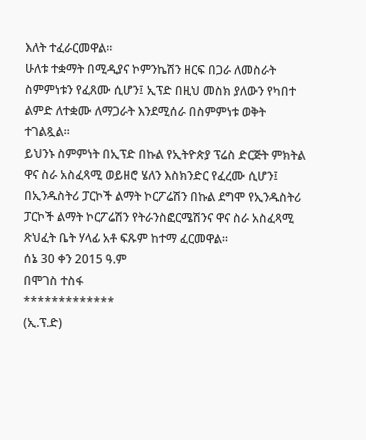እለት ተፈራርመዋል።
ሁለቱ ተቋማት በሚዲያና ኮምንኬሽን ዘርፍ በጋራ ለመስራት ስምምነቱን የፈጸሙ ሲሆን፤ ኢፕድ በዚህ መስክ ያለውን የካበተ ልምድ ለተቋሙ ለማጋራት እንደሚሰራ በስምምነቱ ወቅት ተገልጿል።
ይህንኑ ስምምነት በኢፕድ በኩል የኢትዮጵያ ፕሬስ ድርጅት ምክትል ዋና ስራ አስፈጻሚ ወይዘሮ ሄለን እስክንድር የፈረሙ ሲሆን፤ በኢንዱስትሪ ፓርኮች ልማት ኮርፖሬሽን በኩል ደግሞ የኢንዱስትሪ ፓርኮች ልማት ኮርፖሬሽን የትራንስፎርሜሽንና ዋና ስራ አስፈጻሚ ጽህፈት ቤት ሃላፊ አቶ ፍጹም ከተማ ፈርመዋል።
ሰኔ 30 ቀን 2015 ዓ.ም
በሞገስ ተስፋ
*************
(ኢ.ፕ.ድ)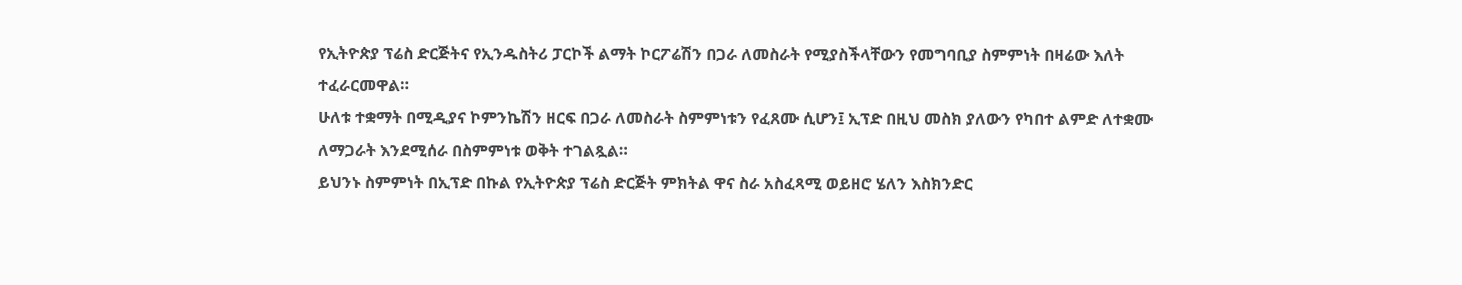የኢትዮጵያ ፕሬስ ድርጅትና የኢንዱስትሪ ፓርኮች ልማት ኮርፖሬሽን በጋራ ለመስራት የሚያስችላቸውን የመግባቢያ ስምምነት በዛሬው እለት ተፈራርመዋል።
ሁለቱ ተቋማት በሚዲያና ኮምንኬሽን ዘርፍ በጋራ ለመስራት ስምምነቱን የፈጸሙ ሲሆን፤ ኢፕድ በዚህ መስክ ያለውን የካበተ ልምድ ለተቋሙ ለማጋራት እንደሚሰራ በስምምነቱ ወቅት ተገልጿል።
ይህንኑ ስምምነት በኢፕድ በኩል የኢትዮጵያ ፕሬስ ድርጅት ምክትል ዋና ስራ አስፈጻሚ ወይዘሮ ሄለን እስክንድር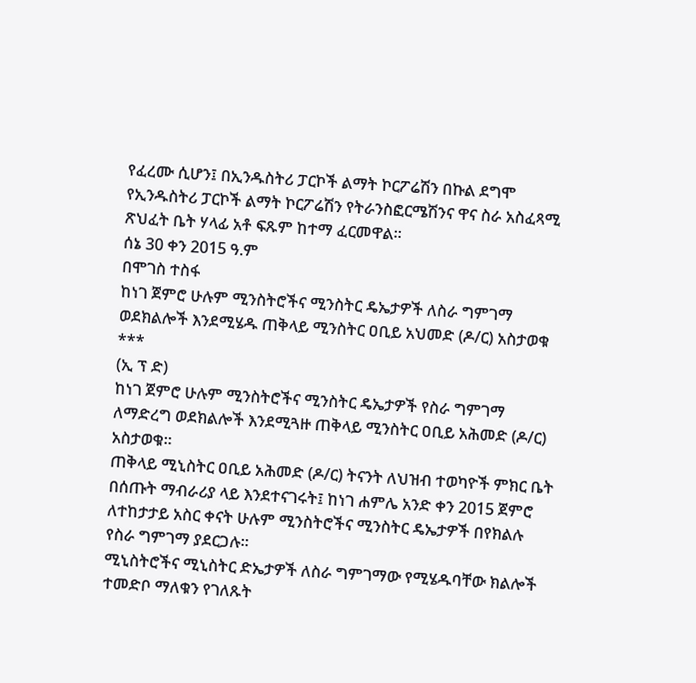የፈረሙ ሲሆን፤ በኢንዱስትሪ ፓርኮች ልማት ኮርፖሬሽን በኩል ደግሞ የኢንዱስትሪ ፓርኮች ልማት ኮርፖሬሽን የትራንስፎርሜሽንና ዋና ስራ አስፈጻሚ ጽህፈት ቤት ሃላፊ አቶ ፍጹም ከተማ ፈርመዋል።
ሰኔ 30 ቀን 2015 ዓ.ም
በሞገስ ተስፋ
ከነገ ጀምሮ ሁሉም ሚንስትሮችና ሚንስትር ዴኤታዎች ለስራ ግምገማ ወደክልሎች እንደሚሄዱ ጠቅላይ ሚንስትር ዐቢይ አህመድ (ዶ/ር) አስታወቁ
***
(ኢ ፕ ድ)
ከነገ ጀምሮ ሁሉም ሚንስትሮችና ሚንስትር ዴኤታዎች የስራ ግምገማ ለማድረግ ወደክልሎች እንደሚጓዙ ጠቅላይ ሚንስትር ዐቢይ አሕመድ (ዶ/ር) አስታወቁ።
ጠቅላይ ሚኒስትር ዐቢይ አሕመድ (ዶ/ር) ትናንት ለህዝብ ተወካዮች ምክር ቤት በሰጡት ማብራሪያ ላይ እንደተናገሩት፤ ከነገ ሐምሌ አንድ ቀን 2015 ጀምሮ ለተከታታይ አስር ቀናት ሁሉም ሚንስትሮችና ሚንስትር ዴኤታዎች በየክልሉ የስራ ግምገማ ያደርጋሉ።
ሚኒስትሮችና ሚኒስትር ድኤታዎች ለስራ ግምገማው የሚሄዱባቸው ክልሎች ተመድቦ ማለቁን የገለጹት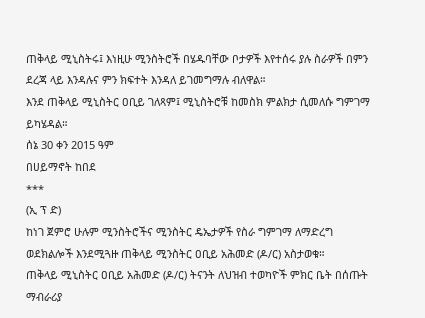ጠቅላይ ሚኒስትሩ፤ እነዚሁ ሚንስትሮች በሄዱባቸው ቦታዎች እየተሰሩ ያሉ ስራዎች በምን ደረጃ ላይ እንዳሉና ምን ክፍተት እንዳለ ይገመግማሉ ብለዋል።
እንደ ጠቅላይ ሚኒስትር ዐቢይ ገለጻም፤ ሚኒስትሮቹ ከመስክ ምልክታ ሲመለሱ ግምገማ ይካሄዳል።
ሰኔ 30 ቀን 2015 ዓም
በሀይማኖት ከበደ
***
(ኢ ፕ ድ)
ከነገ ጀምሮ ሁሉም ሚንስትሮችና ሚንስትር ዴኤታዎች የስራ ግምገማ ለማድረግ ወደክልሎች እንደሚጓዙ ጠቅላይ ሚንስትር ዐቢይ አሕመድ (ዶ/ር) አስታወቁ።
ጠቅላይ ሚኒስትር ዐቢይ አሕመድ (ዶ/ር) ትናንት ለህዝብ ተወካዮች ምክር ቤት በሰጡት ማብራሪያ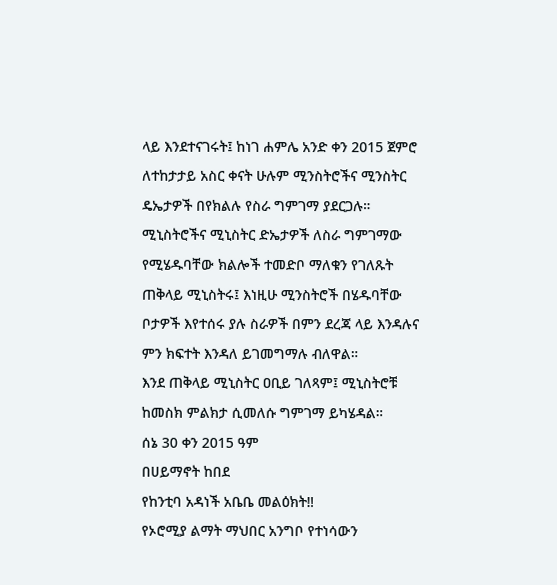ላይ እንደተናገሩት፤ ከነገ ሐምሌ አንድ ቀን 2015 ጀምሮ ለተከታታይ አስር ቀናት ሁሉም ሚንስትሮችና ሚንስትር ዴኤታዎች በየክልሉ የስራ ግምገማ ያደርጋሉ።
ሚኒስትሮችና ሚኒስትር ድኤታዎች ለስራ ግምገማው የሚሄዱባቸው ክልሎች ተመድቦ ማለቁን የገለጹት ጠቅላይ ሚኒስትሩ፤ እነዚሁ ሚንስትሮች በሄዱባቸው ቦታዎች እየተሰሩ ያሉ ስራዎች በምን ደረጃ ላይ እንዳሉና ምን ክፍተት እንዳለ ይገመግማሉ ብለዋል።
እንደ ጠቅላይ ሚኒስትር ዐቢይ ገለጻም፤ ሚኒስትሮቹ ከመስክ ምልክታ ሲመለሱ ግምገማ ይካሄዳል።
ሰኔ 30 ቀን 2015 ዓም
በሀይማኖት ከበደ
የከንቲባ አዳነች አቤቤ መልዕክት‼
የኦሮሚያ ልማት ማህበር አንግቦ የተነሳውን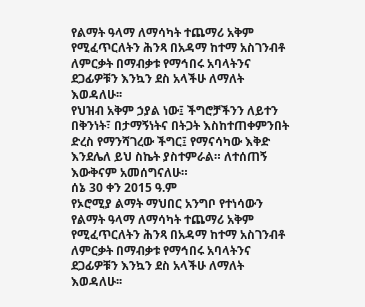የልማት ዓላማ ለማሳካት ተጨማሪ አቅም የሚፈጥርለትን ሕንጻ በአዳማ ከተማ አስገንብቶ ለምርቃት በማብቃቱ የማኅበሩ አባላትንና ደጋፊዎቹን እንኳን ደስ አላችሁ ለማለት እወዳለሁ፡፡
የህዝብ አቅም ኃያል ነው፤ ችግሮቻችንን ለይተን በቅንነት፣ በታማኝነትና በትጋት እስከተጠቀምንበት ድረስ የማንሻገረው ችግር፤ የማናሳካው እቅድ እንደሌለ ይህ ስኬት ያስተምራል። ለተሰጠኝ እውቅናም አመሰግናለሁ።
ሰኔ 30 ቀን 2015 ዓ.ም
የኦሮሚያ ልማት ማህበር አንግቦ የተነሳውን የልማት ዓላማ ለማሳካት ተጨማሪ አቅም የሚፈጥርለትን ሕንጻ በአዳማ ከተማ አስገንብቶ ለምርቃት በማብቃቱ የማኅበሩ አባላትንና ደጋፊዎቹን እንኳን ደስ አላችሁ ለማለት እወዳለሁ፡፡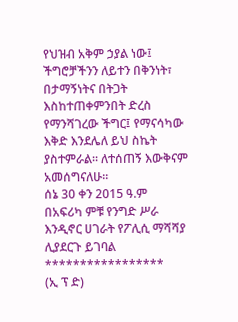የህዝብ አቅም ኃያል ነው፤ ችግሮቻችንን ለይተን በቅንነት፣ በታማኝነትና በትጋት እስከተጠቀምንበት ድረስ የማንሻገረው ችግር፤ የማናሳካው እቅድ እንደሌለ ይህ ስኬት ያስተምራል። ለተሰጠኝ እውቅናም አመሰግናለሁ።
ሰኔ 30 ቀን 2015 ዓ.ም
በአፍሪካ ምቹ የንግድ ሥራ እንዲኖር ሀገራት የፖሊሲ ማሻሻያ ሊያደርጉ ይገባል
*****************
(ኢ ፕ ድ)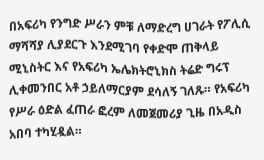በአፍሪካ የንግድ ሥራን ምቹ ለማድረግ ሀገራት የፖሊሲ ማሻሻያ ሊያደርጉ እንደሚገባ የቀድሞ ጠቅላይ ሚኒስትር እና የአፍሪካ ኤሌክትሮኒክስ ትሬድ ግሩፕ ሊቀመንበር አቶ ኃይለማርያም ደሳለኝ ገለጹ። የአፍሪካ የሥራ ዕድል ፈጠራ ፎረም ለመጀመሪያ ጊዜ በአዲስ አበባ ተካሂዷል።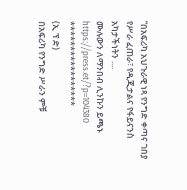“በአፍሪካ አህጉራዊ ነጻ የንግድ ቀጣና ገበያ የሥራ ፈጠራ፣ የዲጂታልና የፋይናንስ አካታችነትን ....
ሙሉውን ለማንበብ ሊንኩን ይጫኑ https://press.et/?p=104380
*****************
(ኢ ፕ ድ)
በአፍሪካ የንግድ ሥራን ምቹ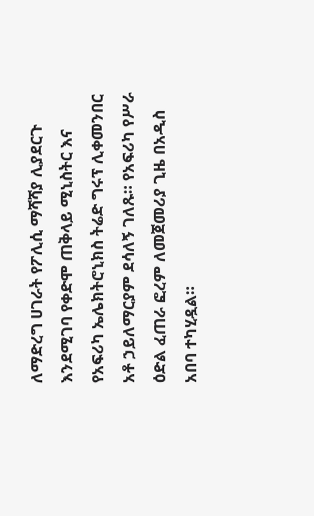ለማድረግ ሀገራት የፖሊሲ ማሻሻያ ሊያደርጉ እንደሚገባ የቀድሞ ጠቅላይ ሚኒስትር እና የአፍሪካ ኤሌክትሮኒክስ ትሬድ ግሩፕ ሊቀመንበር አቶ ኃይለማርያም ደሳለኝ ገለጹ። የአፍሪካ የሥራ ዕድል ፈጠራ ፎረም ለመጀመሪያ ጊዜ በአዲስ አበባ ተካሂዷል።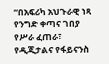“በአፍሪካ አህጉራዊ ነጻ የንግድ ቀጣና ገበያ የሥራ ፈጠራ፣ የዲጂታልና የፋይናንስ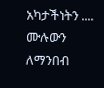አካታችነትን ....
ሙሉውን ለማንበብ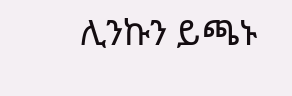ሊንኩን ይጫኑ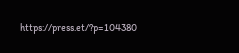https://press.et/?p=104380